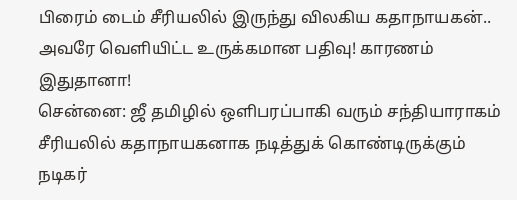பிரைம் டைம் சீரியலில் இருந்து விலகிய கதாநாயகன்.. அவரே வெளியிட்ட உருக்கமான பதிவு! காரணம் இதுதானா!
சென்னை: ஜீ தமிழில் ஒளிபரப்பாகி வரும் சந்தியாராகம் சீரியலில் கதாநாயகனாக நடித்துக் கொண்டிருக்கும் நடிகர்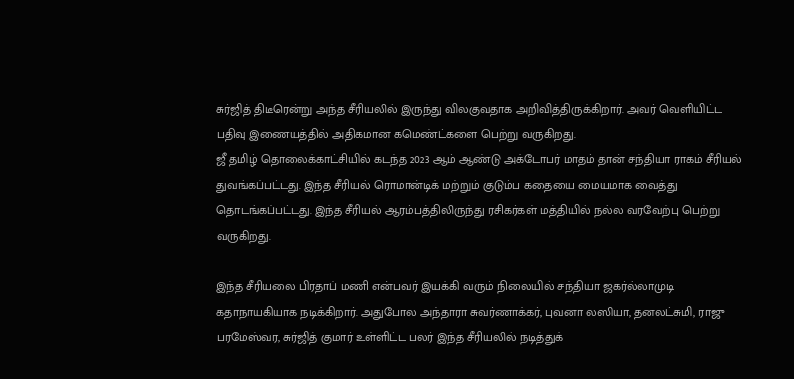சுர்ஜித் திடீரென்று அந்த சீரியலில் இருந்து விலகுவதாக அறிவித்திருக்கிறார். அவர் வெளியிட்ட பதிவு இணையத்தில் அதிகமான கமெண்ட்களை பெற்று வருகிறது.
ஜீ தமிழ் தொலைக்காட்சியில் கடந்த 2023 ஆம் ஆண்டு அக்டோபர் மாதம் தான் சந்தியா ராகம் சீரியல் துவங்கப்பட்டது. இந்த சீரியல் ரொமான்டிக் மற்றும் குடும்ப கதையை மையமாக வைத்து தொடங்கப்பட்டது. இந்த சீரியல் ஆரம்பத்திலிருந்து ரசிகர்கள் மத்தியில் நல்ல வரவேற்பு பெற்று வருகிறது.

இந்த சீரியலை பிரதாப் மணி என்பவர் இயக்கி வரும் நிலையில் சந்தியா ஜகர்ல்லாமுடி கதாநாயகியாக நடிக்கிறார். அதுபோல அந்தாரா சுவர்ணாக்கர், புவனா லஸியா, தனலட்சுமி, ராஜு பரமேஸ்வர, சுர்ஜித் குமார் உள்ளிட்ட பலர் இந்த சீரியலில் நடித்துக்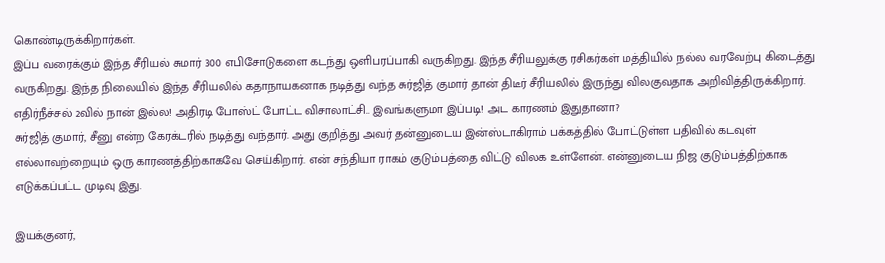கொண்டிருக்கிறார்கள்.
இப்ப வரைக்கும் இந்த சீரியல் சுமார் 300 எபிசோடுகளை கடந்து ஒளிபரப்பாகி வருகிறது. இந்த சீரியலுக்கு ரசிகர்கள் மத்தியில் நல்ல வரவேற்பு கிடைத்து வருகிறது. இந்த நிலையில் இந்த சீரியலில் கதாநாயகனாக நடித்து வந்த சுர்ஜித் குமார் தான் திடீர் சீரியலில் இருந்து விலகுவதாக அறிவித்திருக்கிறார்.
எதிர்நீச்சல் 2வில் நான் இல்ல! அதிரடி போஸ்ட் போட்ட விசாலாட்சி.. இவங்களுமா இப்படி! அட காரணம் இதுதானா?
சுர்ஜித் குமார், சீனு என்ற கேரக்டரில் நடித்து வந்தார். அது குறித்து அவர் தன்னுடைய இன்ஸ்டாகிராம் பக்கத்தில் போட்டுள்ள பதிவில் கடவுள் எல்லாவற்றையும் ஒரு காரணத்திற்காகவே செய்கிறார். என் சந்தியா ராகம் குடும்பத்தை விட்டு விலக உள்ளேன். என்னுடைய நிஜ குடும்பத்திற்காக எடுக்கப்பட்ட முடிவு இது.

இயக்குனர்,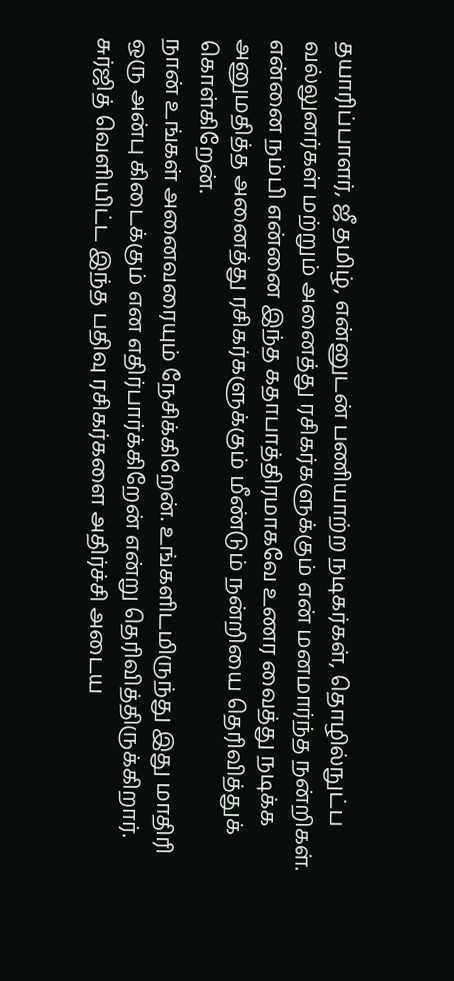தயாரிப்பாளர், ஜீ தமிழ், என்னுடன் பணியாற்ற நடிகர்கள், தொழில்நுட்ப வல்லுனர்கள் மற்றும் அனைத்து ரசிகர்களுக்கும் என் மனமார்ந்த நன்றிகள். என்னை நம்பி என்னை இந்த கதாபாத்திரமாகவே உணர வைத்து நடிக்க அனுமதித்த அனைத்து ரசிகர்களுக்கும் மீண்டும் நன்றியை தெரிவித்துக் கொள்கிறேன்.
நான் உங்கள் அனைவரையும் நேசிக்கிறேன். உங்களிடமிருந்து இது மாதிரி ஒரு அன்பு கிடைக்கும் என எதிர்பார்க்கிறேன் என்று தெரிவித்திருக்கிறார். சுர்ஜித் வெளியிட்ட இந்த பதிவு ரசிகர்களை அதிர்ச்சி அடைய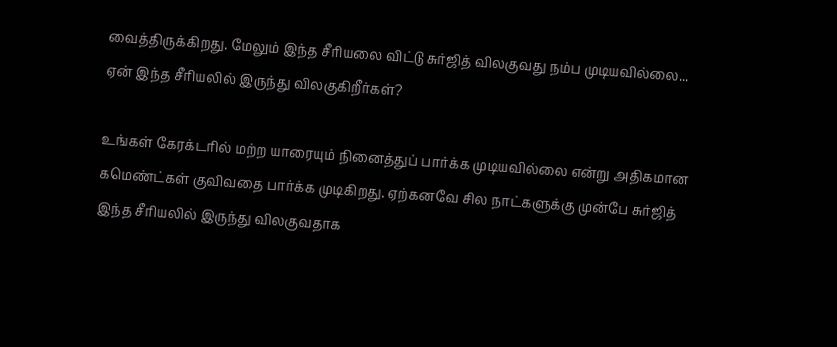வைத்திருக்கிறது. மேலும் இந்த சீரியலை விட்டு சுர்ஜித் விலகுவது நம்ப முடியவில்லை... ஏன் இந்த சீரியலில் இருந்து விலகுகிறீர்கள்?

உங்கள் கேரக்டரில் மற்ற யாரையும் நினைத்துப் பார்க்க முடியவில்லை என்று அதிகமான கமெண்ட்கள் குவிவதை பார்க்க முடிகிறது. ஏற்கனவே சில நாட்களுக்கு முன்பே சுர்ஜித் இந்த சீரியலில் இருந்து விலகுவதாக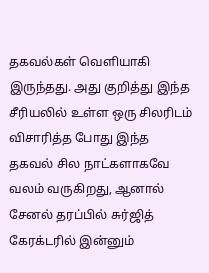தகவல்கள் வெளியாகி இருந்தது. அது குறித்து இந்த சீரியலில் உள்ள ஒரு சிலரிடம் விசாரித்த போது இந்த தகவல் சில நாட்களாகவே வலம் வருகிறது, ஆனால் சேனல் தரப்பில் சுர்ஜித் கேரக்டரில் இன்னும்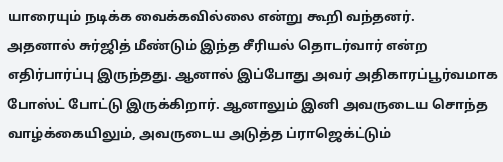யாரையும் நடிக்க வைக்கவில்லை என்று கூறி வந்தனர்.
அதனால் சுர்ஜித் மீண்டும் இந்த சீரியல் தொடர்வார் என்ற எதிர்பார்ப்பு இருந்தது. ஆனால் இப்போது அவர் அதிகாரப்பூர்வமாக போஸ்ட் போட்டு இருக்கிறார். ஆனாலும் இனி அவருடைய சொந்த வாழ்க்கையிலும், அவருடைய அடுத்த ப்ராஜெக்ட்டும்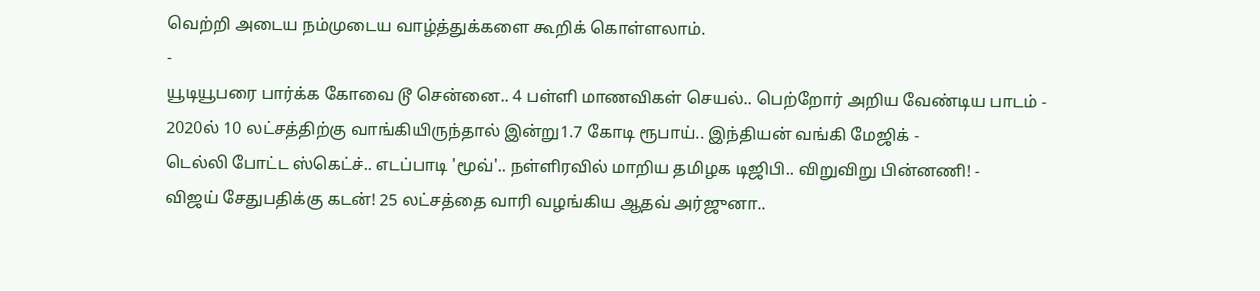வெற்றி அடைய நம்முடைய வாழ்த்துக்களை கூறிக் கொள்ளலாம்.
-
யூடியூபரை பார்க்க கோவை டூ சென்னை.. 4 பள்ளி மாணவிகள் செயல்.. பெற்றோர் அறிய வேண்டிய பாடம் -
2020ல் 10 லட்சத்திற்கு வாங்கியிருந்தால் இன்று1.7 கோடி ரூபாய்.. இந்தியன் வங்கி மேஜிக் -
டெல்லி போட்ட ஸ்கெட்ச்.. எடப்பாடி 'மூவ்'.. நள்ளிரவில் மாறிய தமிழக டிஜிபி.. விறுவிறு பின்னணி! -
விஜய் சேதுபதிக்கு கடன்! 25 லட்சத்தை வாரி வழங்கிய ஆதவ் அர்ஜுனா..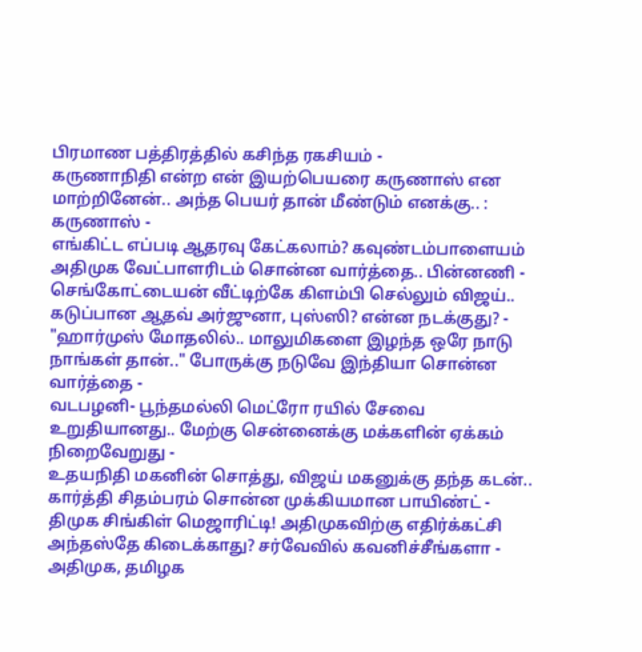பிரமாண பத்திரத்தில் கசிந்த ரகசியம் -
கருணாநிதி என்ற என் இயற்பெயரை கருணாஸ் என மாற்றினேன்.. அந்த பெயர் தான் மீண்டும் எனக்கு.. : கருணாஸ் -
எங்கிட்ட எப்படி ஆதரவு கேட்கலாம்? கவுண்டம்பாளையம் அதிமுக வேட்பாளரிடம் சொன்ன வார்த்தை.. பின்னணி -
செங்கோட்டையன் வீட்டிற்கே கிளம்பி செல்லும் விஜய்.. கடுப்பான ஆதவ் அர்ஜுனா, புஸ்ஸி? என்ன நடக்குது? -
"ஹார்முஸ் மோதலில்.. மாலுமிகளை இழந்த ஒரே நாடு நாங்கள் தான்.." போருக்கு நடுவே இந்தியா சொன்ன வார்த்தை -
வடபழனி- பூந்தமல்லி மெட்ரோ ரயில் சேவை உறுதியானது.. மேற்கு சென்னைக்கு மக்களின் ஏக்கம் நிறைவேறுது -
உதயநிதி மகனின் சொத்து, விஜய் மகனுக்கு தந்த கடன்.. கார்த்தி சிதம்பரம் சொன்ன முக்கியமான பாயிண்ட் -
திமுக சிங்கிள் மெஜாரிட்டி! அதிமுகவிற்கு எதிர்க்கட்சி அந்தஸ்தே கிடைக்காது? சர்வேவில் கவனிச்சீங்களா -
அதிமுக, தமிழக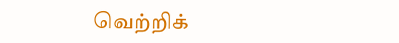வெற்றிக்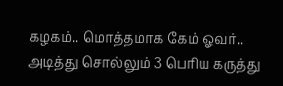கழகம்.. மொத்தமாக கேம் ஓவர்.. அடித்து சொல்லும் 3 பெரிய கருத்து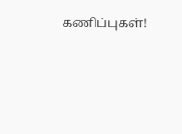கணிப்புகள்!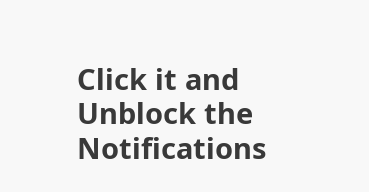Click it and Unblock the Notifications